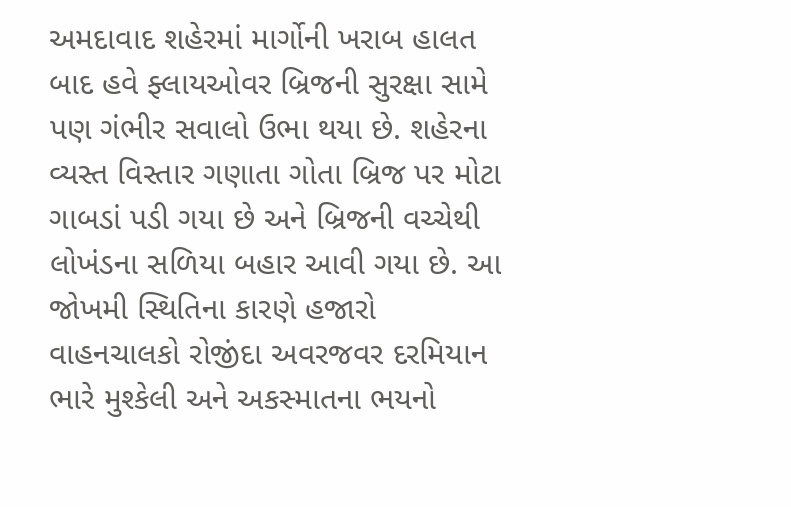અમદાવાદ શહેરમાં માર્ગોની ખરાબ હાલત બાદ હવે ફ્લાયઓવર બ્રિજની સુરક્ષા સામે પણ ગંભીર સવાલો ઉભા થયા છે. શહેરના વ્યસ્ત વિસ્તાર ગણાતા ગોતા બ્રિજ પર મોટા ગાબડાં પડી ગયા છે અને બ્રિજની વચ્ચેથી લોખંડના સળિયા બહાર આવી ગયા છે. આ જોખમી સ્થિતિના કારણે હજારો વાહનચાલકો રોજીંદા અવરજવર દરમિયાન ભારે મુશ્કેલી અને અકસ્માતના ભયનો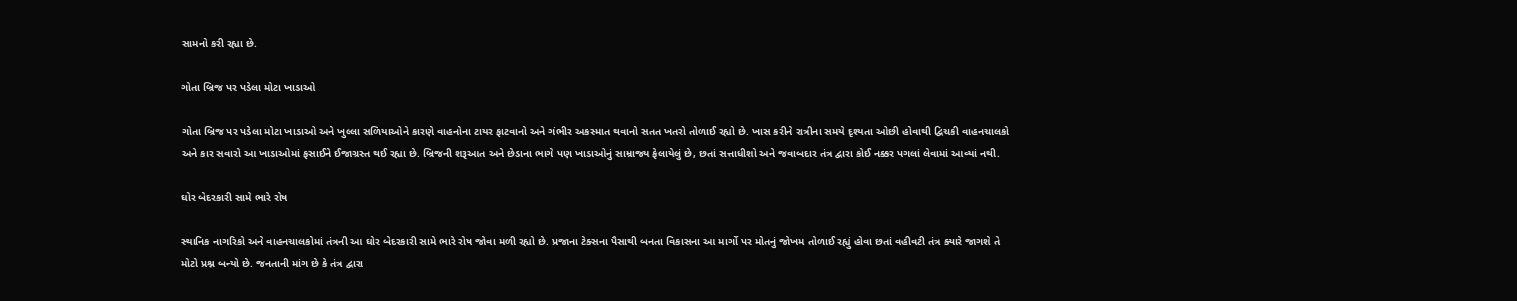સામનો કરી રહ્યા છે.

ગોતા બ્રિજ પર પડેલા મોટા ખાડાઓ

ગોતા બ્રિજ પર પડેલા મોટા ખાડાઓ અને ખુલ્લા સળિયાઓને કારણે વાહનોના ટાયર ફાટવાનો અને ગંભીર અકસ્માત થવાનો સતત ખતરો તોળાઈ રહ્યો છે. ખાસ કરીને રાત્રીના સમયે દૃશ્યતા ઓછી હોવાથી દ્વિચકી વાહનચાલકો અને કાર સવારો આ ખાડાઓમાં ફસાઈને ઈજાગ્રસ્ત થઈ રહ્યા છે. બ્રિજની શરૂઆત અને છેડાના ભાગે પણ ખાડાઓનું સામ્રાજ્ય ફેલાયેલું છે, છતાં સત્તાધીશો અને જવાબદાર તંત્ર દ્વારા કોઈ નક્કર પગલાં લેવામાં આવ્યાં નથી.

ઘોર બેદરકારી સામે ભારે રોષ

સ્થાનિક નાગરિકો અને વાહનચાલકોમાં તંત્રની આ ઘોર બેદરકારી સામે ભારે રોષ જોવા મળી રહ્યો છે. પ્રજાના ટેક્સના પૈસાથી બનતા વિકાસના આ માર્ગો પર મોતનું જોખમ તોળાઈ રહ્યું હોવા છતાં વહીવટી તંત્ર ક્યારે જાગશે તે મોટો પ્રશ્ન બન્યો છે. જનતાની માંગ છે કે તંત્ર દ્વારા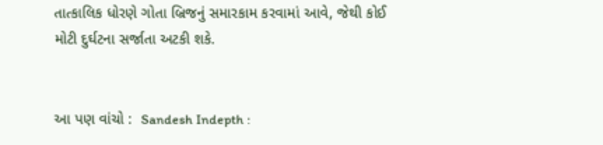તાત્કાલિક ધોરણે ગોતા બ્રિજનું સમારકામ કરવામાં આવે, જેથી કોઈ મોટી દુર્ઘટના સર્જાતા અટકી શકે.


આ પણ વાંચો :  Sandesh Indepth :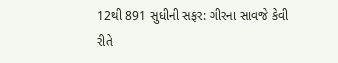12થી 891 સુધીની સફર: ગીરના સાવજે કેવી રીતે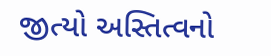જીત્યો અસ્તિત્વનો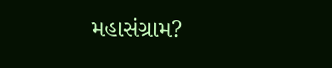મહાસંગ્રામ?